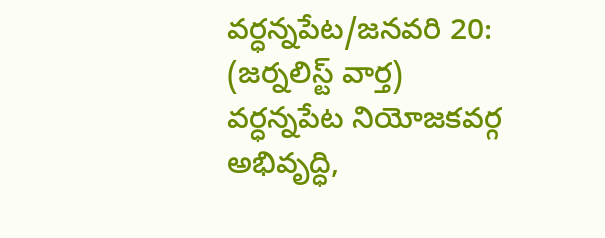వర్ధన్నపేట/జనవరి 20: (జర్నలిస్ట్ వార్త)
వర్ధన్నపేట నియోజకవర్గ అభివృద్ధి,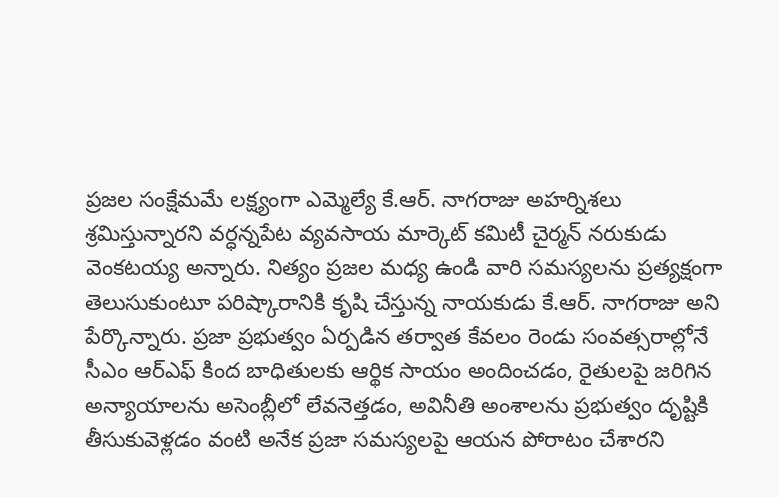ప్రజల సంక్షేమమే లక్ష్యంగా ఎమ్మెల్యే కే.ఆర్. నాగరాజు అహర్నిశలు శ్రమిస్తున్నారని వర్ధన్నపేట వ్యవసాయ మార్కెట్ కమిటీ చైర్మన్ నరుకుడు వెంకటయ్య అన్నారు. నిత్యం ప్రజల మధ్య ఉండి వారి సమస్యలను ప్రత్యక్షంగా తెలుసుకుంటూ పరిష్కారానికి కృషి చేస్తున్న నాయకుడు కే.ఆర్. నాగరాజు అని పేర్కొన్నారు. ప్రజా ప్రభుత్వం ఏర్పడిన తర్వాత కేవలం రెండు సంవత్సరాల్లోనే సీఎం ఆర్ఎఫ్ కింద బాధితులకు ఆర్థిక సాయం అందించడం, రైతులపై జరిగిన అన్యాయాలను అసెంబ్లీలో లేవనెత్తడం, అవినీతి అంశాలను ప్రభుత్వం దృష్టికి తీసుకువెళ్లడం వంటి అనేక ప్రజా సమస్యలపై ఆయన పోరాటం చేశారని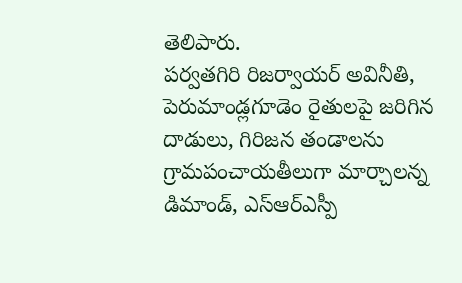తెలిపారు.
పర్వతగిరి రిజర్వాయర్ అవినీతి, పెరుమాండ్లగూడెం రైతులపై జరిగిన దాడులు, గిరిజన తండాలను గ్రామపంచాయతీలుగా మార్చాలన్న డిమాండ్, ఎస్ఆర్ఎస్పీ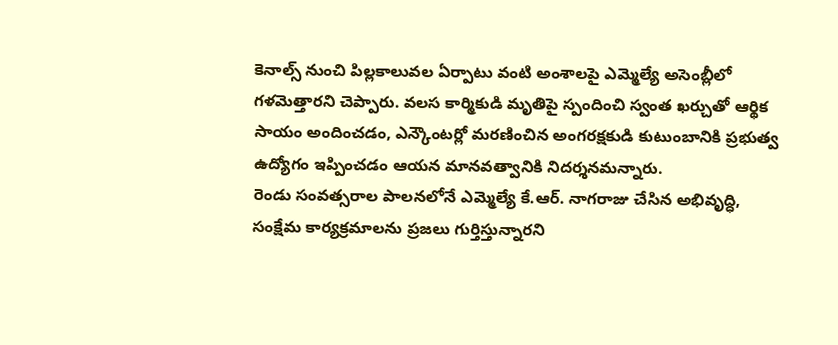కెనాల్స్ నుంచి పిల్లకాలువల ఏర్పాటు వంటి అంశాలపై ఎమ్మెల్యే అసెంబ్లీలో గళమెత్తారని చెప్పారు. వలస కార్మికుడి మృతిపై స్పందించి స్వంత ఖర్చుతో ఆర్థిక సాయం అందించడం, ఎన్కౌంటర్లో మరణించిన అంగరక్షకుడి కుటుంబానికి ప్రభుత్వ ఉద్యోగం ఇప్పించడం ఆయన మానవత్వానికి నిదర్శనమన్నారు.
రెండు సంవత్సరాల పాలనలోనే ఎమ్మెల్యే కే.ఆర్. నాగరాజు చేసిన అభివృద్ధి, సంక్షేమ కార్యక్రమాలను ప్రజలు గుర్తిస్తున్నారని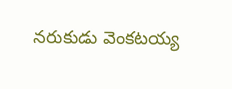నరుకుడు వెంకటయ్య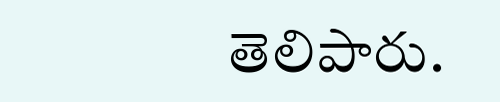తెలిపారు.